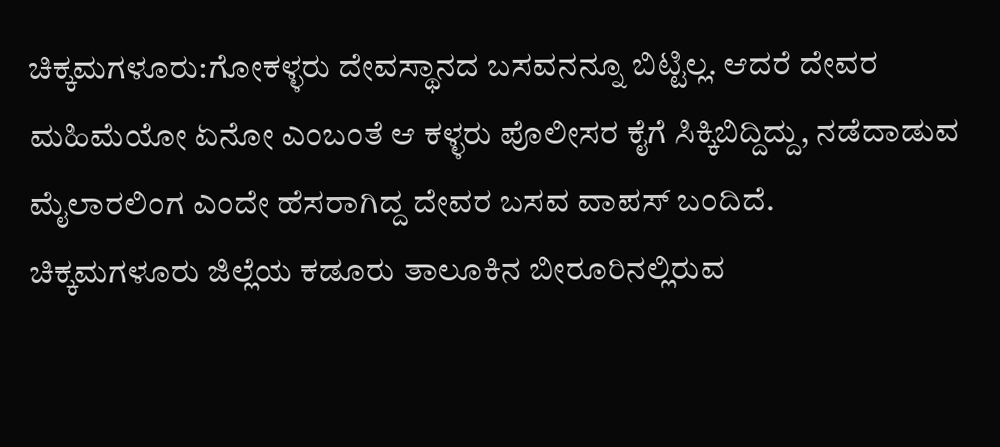ಚಿಕ್ಕಮಗಳೂರು:ಗೋಕಳ್ಳರು ದೇವಸ್ಥಾನದ ಬಸವನನ್ನೂ ಬಿಟ್ಟಿಲ್ಲ. ಆದರೆ ದೇವರ ಮಹಿಮೆಯೋ ಏನೋ ಎಂಬಂತೆ ಆ ಕಳ್ಳರು ಪೊಲೀಸರ ಕೈಗೆ ಸಿಕ್ಕಿಬಿದ್ದಿದ್ದು, ನಡೆದಾಡುವ ಮೈಲಾರಲಿಂಗ ಎಂದೇ ಹೆಸರಾಗಿದ್ದ ದೇವರ ಬಸವ ವಾಪಸ್ ಬಂದಿದೆ.
ಚಿಕ್ಕಮಗಳೂರು ಜಿಲ್ಲೆಯ ಕಡೂರು ತಾಲೂಕಿನ ಬೀರೂರಿನಲ್ಲಿರುವ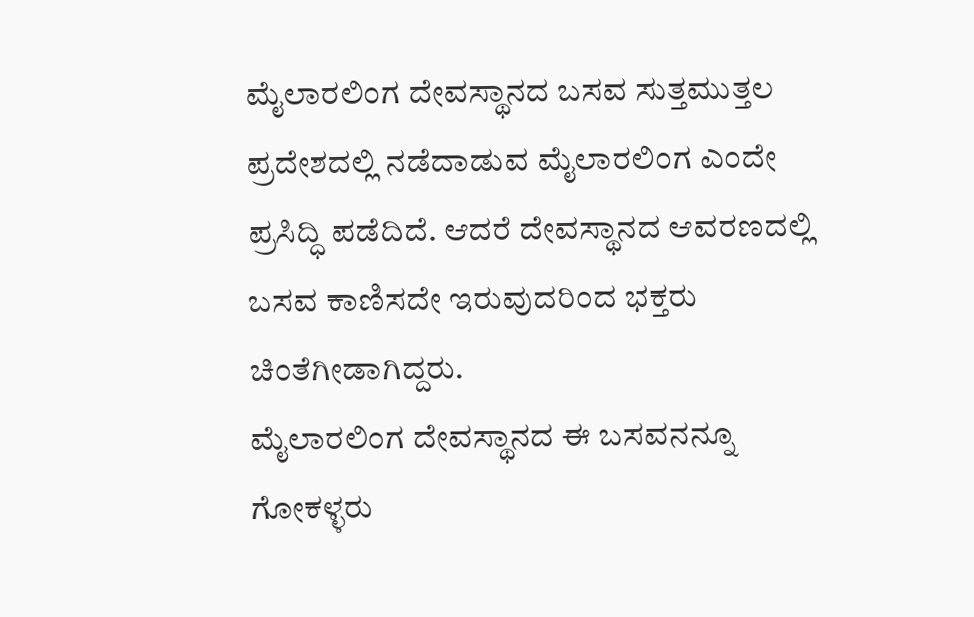ಮೈಲಾರಲಿಂಗ ದೇವಸ್ಥಾನದ ಬಸವ ಸುತ್ತಮುತ್ತಲ ಪ್ರದೇಶದಲ್ಲಿ ನಡೆದಾಡುವ ಮೈಲಾರಲಿಂಗ ಎಂದೇ ಪ್ರಸಿದ್ಧಿ ಪಡೆದಿದೆ. ಆದರೆ ದೇವಸ್ಥಾನದ ಆವರಣದಲ್ಲಿ ಬಸವ ಕಾಣಿಸದೇ ಇರುವುದರಿಂದ ಭಕ್ತರು ಚಿಂತೆಗೀಡಾಗಿದ್ದರು.
ಮೈಲಾರಲಿಂಗ ದೇವಸ್ಥಾನದ ಈ ಬಸವನನ್ನೂ ಗೋಕಳ್ಳರು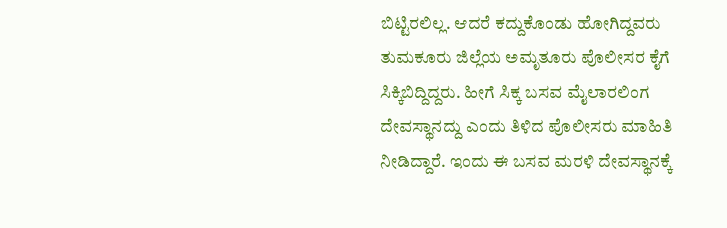ಬಿಟ್ಟಿರಲಿಲ್ಲ. ಆದರೆ ಕದ್ದುಕೊಂಡು ಹೋಗಿದ್ದವರು ತುಮಕೂರು ಜಿಲ್ಲೆಯ ಅಮೃತೂರು ಪೊಲೀಸರ ಕೈಗೆ ಸಿಕ್ಕಿಬಿದ್ದಿದ್ದರು. ಹೀಗೆ ಸಿಕ್ಕ ಬಸವ ಮೈಲಾರಲಿಂಗ ದೇವಸ್ಥಾನದ್ದು ಎಂದು ತಿಳಿದ ಪೊಲೀಸರು ಮಾಹಿತಿ ನೀಡಿದ್ದಾರೆ. ಇಂದು ಈ ಬಸವ ಮರಳಿ ದೇವಸ್ಥಾನಕ್ಕೆ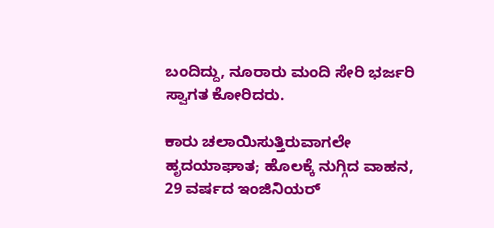ಬಂದಿದ್ದು, ನೂರಾರು ಮಂದಿ ಸೇರಿ ಭರ್ಜರಿ ಸ್ವಾಗತ ಕೋರಿದರು.

ಕಾರು ಚಲಾಯಿಸುತ್ತಿರುವಾಗಲೇ ಹೃದಯಾಘಾತ; ಹೊಲಕ್ಕೆ ನುಗ್ಗಿದ ವಾಹನ, 29 ವರ್ಷದ ಇಂಜಿನಿಯರ್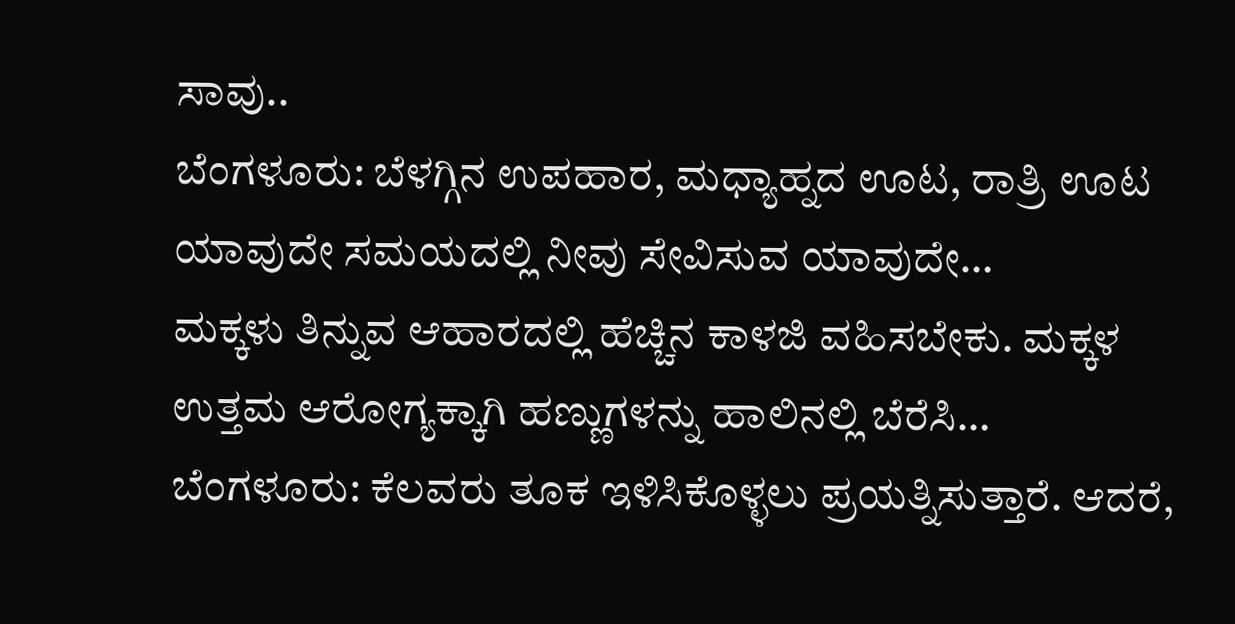ಸಾವು..
ಬೆಂಗಳೂರು: ಬೆಳಗ್ಗಿನ ಉಪಹಾರ, ಮಧ್ಯಾಹ್ನದ ಊಟ, ರಾತ್ರಿ ಊಟ ಯಾವುದೇ ಸಮಯದಲ್ಲಿ ನೀವು ಸೇವಿಸುವ ಯಾವುದೇ…
ಮಕ್ಕಳು ತಿನ್ನುವ ಆಹಾರದಲ್ಲಿ ಹೆಚ್ಚಿನ ಕಾಳಜಿ ವಹಿಸಬೇಕು. ಮಕ್ಕಳ ಉತ್ತಮ ಆರೋಗ್ಯಕ್ಕಾಗಿ ಹಣ್ಣುಗಳನ್ನು ಹಾಲಿನಲ್ಲಿ ಬೆರೆಸಿ…
ಬೆಂಗಳೂರು: ಕೆಲವರು ತೂಕ ಇಳಿಸಿಕೊಳ್ಳಲು ಪ್ರಯತ್ನಿಸುತ್ತಾರೆ. ಆದರೆ,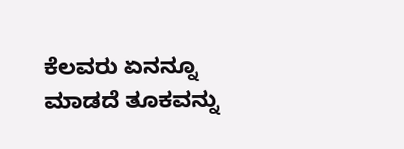ಕೆಲವರು ಏನನ್ನೂ ಮಾಡದೆ ತೂಕವನ್ನು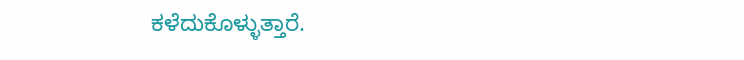ಕಳೆದುಕೊಳ್ಳುತ್ತಾರೆ.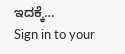ಇದಕ್ಕೆ…
Sign in to your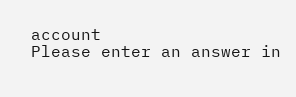account
Please enter an answer in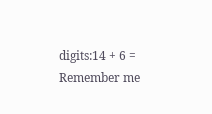digits:14 + 6 =
Remember me